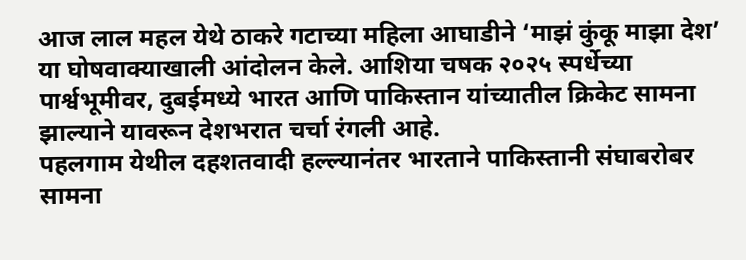आज लाल महल येथे ठाकरे गटाच्या महिला आघाडीने ‘माझं कुंकू माझा देश’ या घोषवाक्याखाली आंदोलन केले. आशिया चषक २०२५ स्पर्धेच्या पार्श्वभूमीवर, दुबईमध्ये भारत आणि पाकिस्तान यांच्यातील क्रिकेट सामना झाल्याने यावरून देशभरात चर्चा रंगली आहे.
पहलगाम येथील दहशतवादी हल्ल्यानंतर भारताने पाकिस्तानी संघाबरोबर सामना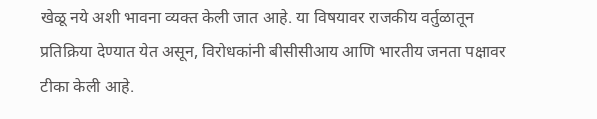खेळू नये अशी भावना व्यक्त केली जात आहे. या विषयावर राजकीय वर्तुळातून प्रतिक्रिया देण्यात येत असून, विरोधकांनी बीसीसीआय आणि भारतीय जनता पक्षावर टीका केली आहे.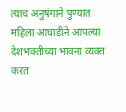त्याच अनुषंगाने पुण्यात महिला आघाडीने आपल्या देशभक्तीच्या भावना व्यक्त करत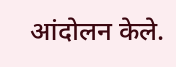आंदोलन केले.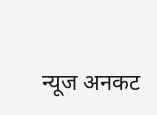न्यूज अनकट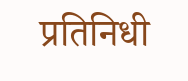प्रतिनिधी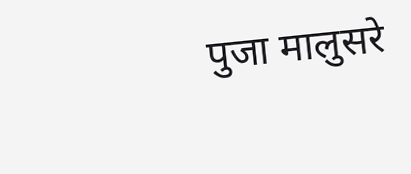पुजा मालुसरे